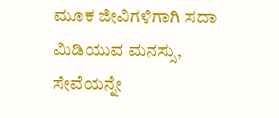ಮೂಕ ಜೀವಿಗಳಿಗಾಗಿ ಸದಾ ಮಿಡಿಯುವ ಮನಸ್ಸು, ಸೇವೆಯನ್ನೇ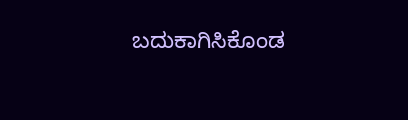ಬದುಕಾಗಿಸಿಕೊಂಡ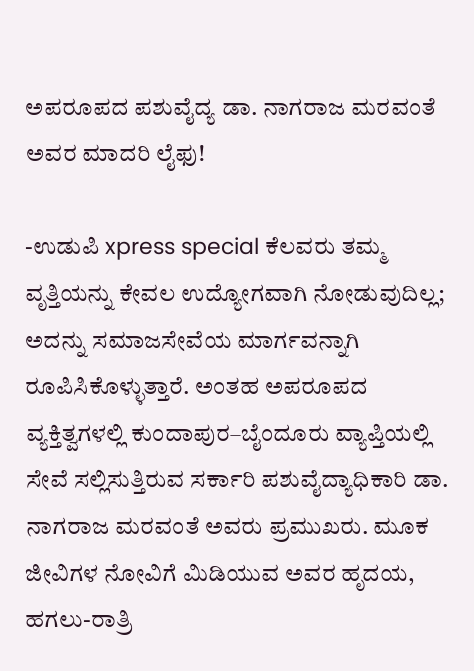ಅಪರೂಪದ ಪಶುವೈದ್ಯ ಡಾ. ನಾಗರಾಜ ಮರವಂತೆ ಅವರ ಮಾದರಿ ಲೈಫು!

-ಉಡುಪಿ xpress special ಕೆಲವರು ತಮ್ಮ ವೃತ್ತಿಯನ್ನು ಕೇವಲ ಉದ್ಯೋಗವಾಗಿ ನೋಡುವುದಿಲ್ಲ; ಅದನ್ನು ಸಮಾಜಸೇವೆಯ ಮಾರ್ಗವನ್ನಾಗಿ ರೂಪಿಸಿಕೊಳ್ಳುತ್ತಾರೆ. ಅಂತಹ ಅಪರೂಪದ ವ್ಯಕ್ತಿತ್ವಗಳಲ್ಲಿ ಕುಂದಾಪುರ–ಬೈಂದೂರು ವ್ಯಾಪ್ತಿಯಲ್ಲಿ ಸೇವೆ ಸಲ್ಲಿಸುತ್ತಿರುವ ಸರ್ಕಾರಿ ಪಶುವೈದ್ಯಾಧಿಕಾರಿ ಡಾ. ನಾಗರಾಜ ಮರವಂತೆ ಅವರು ಪ್ರಮುಖರು. ಮೂಕ ಜೀವಿಗಳ ನೋವಿಗೆ ಮಿಡಿಯುವ ಅವರ ಹೃದಯ, ಹಗಲು-ರಾತ್ರಿ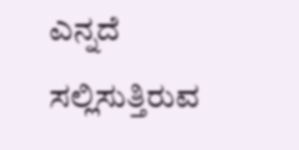ಎನ್ನದೆ ಸಲ್ಲಿಸುತ್ತಿರುವ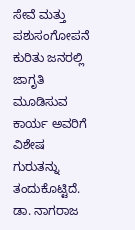ಸೇವೆ ಮತ್ತು ಪಶುಸಂಗೋಪನೆ ಕುರಿತು ಜನರಲ್ಲಿ ಜಾಗೃತಿ ಮೂಡಿಸುವ ಕಾರ್ಯ ಅವರಿಗೆ ವಿಶೇಷ ಗುರುತನ್ನು ತಂದುಕೊಟ್ಟಿದೆ. ಡಾ. ನಾಗರಾಜ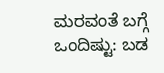ಮರವಂತೆ ಬಗ್ಗೆ ಒಂದಿಷ್ಟು: ಬಡ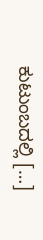ಕುಟುಂಬದಲ್ಲಿ […]